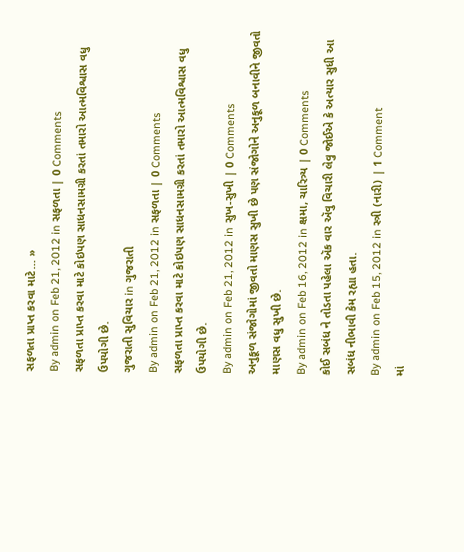સફળતા પ્રાપ્ત કરવા માટે… »
By admin on Feb 21, 2012 in સફળતા | 0 Comments
સફળતા પ્રાપ્ત કરવા માટે કોઇપણ સાધનસામગ્રી કરતાં તમારો આત્મવિશ્વાસ વધુ ઉપયોગી છે.
ગુજરાતી સુવિચાર in ગુજરાતી
By admin on Feb 21, 2012 in સફળતા | 0 Comments
સફળતા પ્રાપ્ત કરવા માટે કોઇપણ સાધનસામગ્રી કરતાં તમારો આત્મવિશ્વાસ વધુ ઉપયોગી છે.
By admin on Feb 21, 2012 in સુખ-સુખી | 0 Comments
અનુકૂળ સંજોગોમાં જીવતો માણસ સુખી છે પણ સંજોગોને અનુકૂળ બનાવીને જીવતો માણસ વધુ સુખી છે.
By admin on Feb 16, 2012 in ક્ષમા, ચારિત્ર્ય | 0 Comments
કોઈ સબંધ ને તોડતા પહેલા ઍક વાર ઍવુ વિચારી લેવુ જોઈએ કે અત્યાર સુધી આ સબંધ નીભાવી કેમ રહ્યા હતા.
By admin on Feb 15, 2012 in સ્ત્રી (નારી) | 1 Comment
માં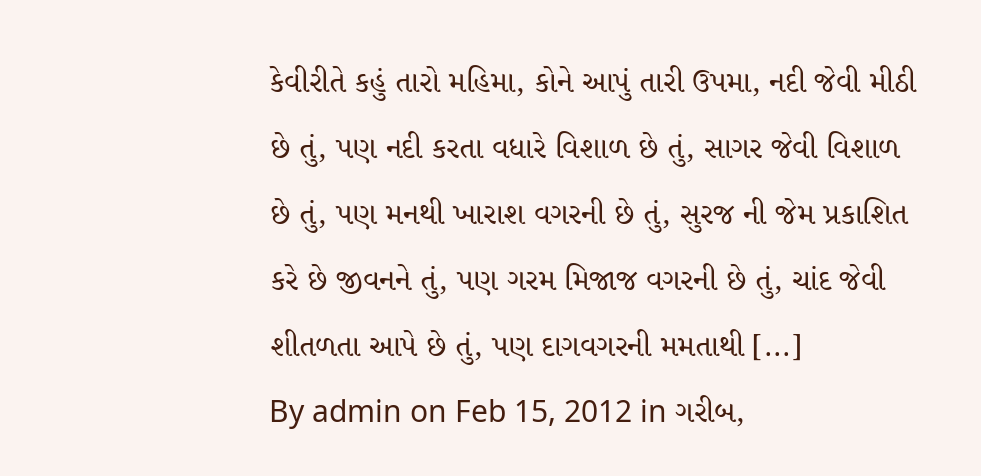કેવીરીતે કહું તારો મહિમા, કોને આપું તારી ઉપમા, નદી જેવી મીઠી છે તું, પણ નદી કરતા વધારે વિશાળ છે તું, સાગર જેવી વિશાળ છે તું, પણ મનથી ખારાશ વગરની છે તું, સુરજ ની જેમ પ્રકાશિત કરે છે જીવનને તું, પણ ગરમ મિજાજ વગરની છે તું, ચાંદ જેવી શીતળતા આપે છે તું, પણ દાગવગરની મમતાથી [...]
By admin on Feb 15, 2012 in ગરીબ,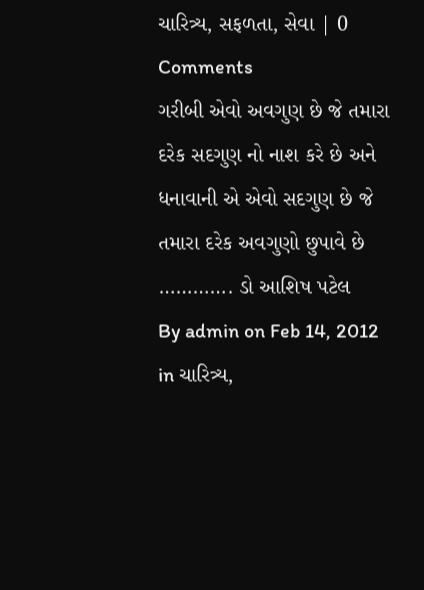ચારિત્ર્ય, સફળતા, સેવા | 0 Comments
ગરીબી એવો અવગુણ છે જે તમારા દરેક સદગુણ નો નાશ કરે છે અને ધનાવાની એ એવો સદગુણ છે જે તમારા દરેક અવગુણો છુપાવે છે …………. ડો આશિષ પટેલ
By admin on Feb 14, 2012 in ચારિત્ર્ય,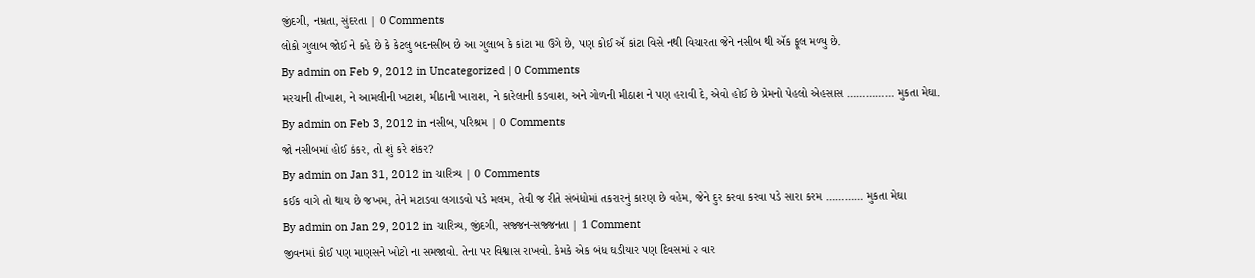જીંદગી, નમ્રતા, સુંદરતા | 0 Comments
લોકો ગુલાબ જોઈ ને કહે છે કે કેટલુ બદનસીબ છે આ ગુલાબ કે કાંટા મા ઉગે છે, પણ કોઈ ઍ કાંટા વિસે નથી વિચારતા જેને નસીબ થી ઍક ફૂલ મળ્યુ છે.
By admin on Feb 9, 2012 in Uncategorized | 0 Comments
મરચાની તીખાશ, ને આમલીની ખટાશ, મીઠાની ખારાશ, ને કારેલાની કડવાશ, અને ગોળની મીઠાશ ને પણ હરાવી દે, એવો હોઈ છે પ્રેમનો પેહલો એહસાસ …………… મુકતા મેઘા.
By admin on Feb 3, 2012 in નસીબ, પરિશ્રમ | 0 Comments
જો નસીબમાં હોઈ કંકર, તો શું કરે શંકર?
By admin on Jan 31, 2012 in ચારિત્ર્ય | 0 Comments
કઈક વાગે તો થાય છે જખમ, તેને મટાડવા લગાડવો પડે મલમ, તેવી જ રીતે સંબંધોમાં તકરારનું કારણ છે વહેમ, જેને દુર કરવા કરવા પડે સારા કરમ ………… મુકતા મેઘા
By admin on Jan 29, 2012 in ચારિત્ર્ય, જીંદગી, સજ્જન-સજ્જનતા | 1 Comment
જીવનમાં કોઈ પણ માણસને ખોટો ના સમજાવો. તેના પર વિશ્વાસ રાખવો. કેમકે એક બંધ ઘડીયાર પણ દિવસમાં ૨ વાર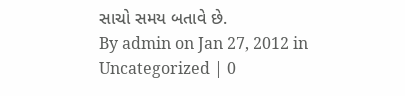સાચો સમય બતાવે છે.
By admin on Jan 27, 2012 in Uncategorized | 0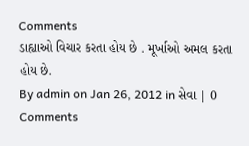Comments
ડાહ્યાઓ વિચાર કરતા હોય છે . મૂર્ખાઓ અમલ કરતા હોય છે.
By admin on Jan 26, 2012 in સેવા | 0 Comments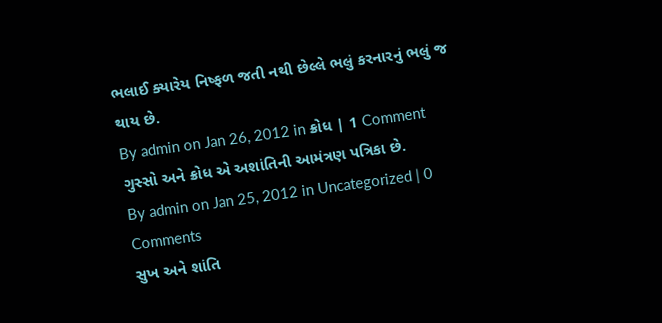ભલાઈ ક્યારેય નિષ્ફળ જતી નથી છેલ્લે ભલું કરનારનું ભલું જ થાય છે.
By admin on Jan 26, 2012 in ક્રોધ | 1 Comment
ગુસ્સો અને ક્રોધ એ અશાંતિની આમંત્રણ પત્રિકા છે.
By admin on Jan 25, 2012 in Uncategorized | 0 Comments
સુખ અને શાંતિ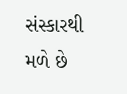સંસ્કારથી મળે છે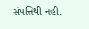સંપત્તિથી નહી.